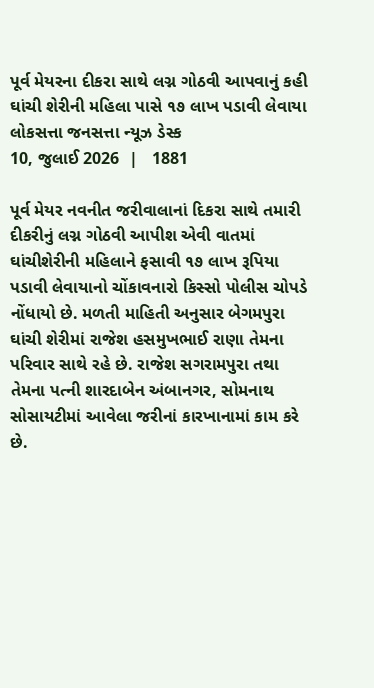પૂર્વ મેયરના દીકરા સાથે લગ્ન ગોઠવી આપવાનું કહી ઘાંચી શેરીની મહિલા પાસે ૧૭ લાખ પડાવી લેવાયા
લોકસત્તા જનસત્તા ન્યૂઝ ડેસ્ક
10, જુલાઈ 2026  |   1881

પૂર્વ મેયર નવનીત જરીવાલાનાં દિકરા સાથે તમારી દીકરીનું લગ્ન ગોઠવી આપીશ એવી વાતમાં ઘાંચીશેરીની મહિલાને ફસાવી ૧૭ લાખ રૂપિયા પડાવી લેવાયાનો ચોંકાવનારો કિસ્સો પોલીસ ચોપડે નોંધાયો છે. મળતી માહિતી અનુસાર બેગમપુરા ઘાંચી શેરીમાં રાજેશ હસમુખભાઈ રાણા તેમના પરિવાર સાથે રહે છે. રાજેશ સગરામપુરા તથા તેમના પત્ની શારદાબેન અંબાનગર, સોમનાથ સોસાયટીમાં આવેલા જરીનાં કારખાનામાં કામ કરે છે.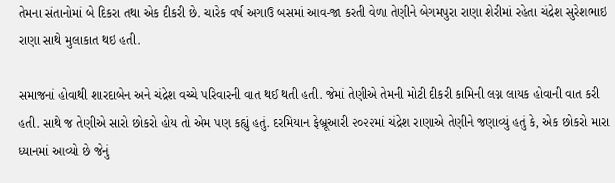તેમના સંતાનોમાં બે દિકરા તથા એક દીકરી છે. ચારેક વર્ષ અગાઉ બસમાં આવ-જા કરતી વેળા તેણીને બેગમપુરા રાણા શેરીમાં રહેતા ચંદ્રેશ સુરેશભાઇ રાણા સાથે મુલાકાત થઇ હતી.

સમાજનાં હોવાથી શારદાબેન અને ચંદ્રેશ વચ્ચે પરિવારની વાત થઈ થતી હતી. જેમાં તેણીએ તેમની મોટી દીકરી કામિની લગ્ન લાયક હોવાની વાત કરી હતી. સાથે જ તેણીએ સારો છોકરો હોય તો એમ પણ કહ્યું હતું. દરમિયાન ફેબ્રૂઆરી ૨૦૨૨માં ચંદ્રેશ રાણાએ તેણીને જણાવ્યું હતું કે, એક છોકરો મારા ધ્યાનમાં આવ્યો છે જેનું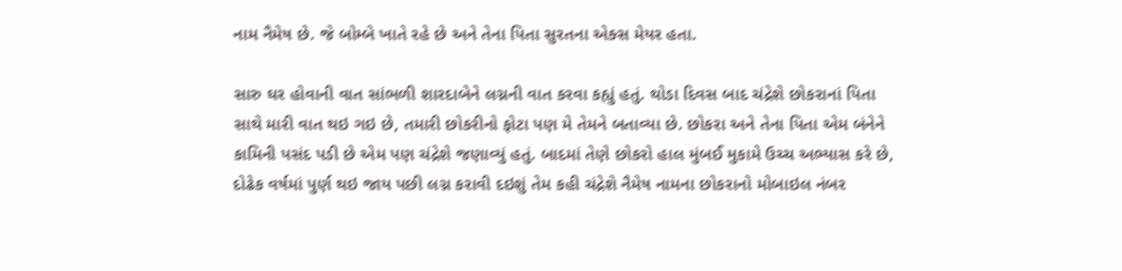નામ નૈમેષ છે. જે બોમ્બે ખાતે રહે છે અને તેના પિતા સુરતના એક્સ મેયર હતા.

સારુ ઘર હોવાની વાત સાંભળી શારદાબેને લગ્નની વાત કરવા કહ્યું હતું. થોડા દિવસ બાદ ચંદ્રેશે છોકરાનાં પિતા સાથે મારી વાત થઇ ગઇ છે, તમારી છોકરીનો ફોટા પણ મે તેમને બતાવ્યા છે. છોકરા અને તેના પિતા એમ બંનેને કામિની પસંદ પડી છે એમ પણ ચંદ્રેશે જણાવ્યું હતું. બાદમાં તેણે છોકરો હાલ મુંબઈ મુકામે ઉચ્ચ અભ્યાસ કરે છે, દોઢેક વર્ષમાં પુર્ણ થઇ જાય પછી લગ્ન કરાવી દઇશું તેમ કહી ચંદ્રેશે નૈમેષ નામના છોકરાનો મોબાઇલ નંબર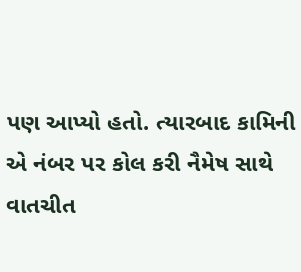પણ આપ્યો હતો. ત્યારબાદ કામિની એ નંબર પર કોલ કરી નૈમેષ સાથે વાતચીત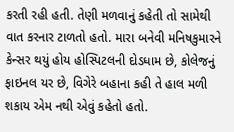કરતી રહી હતી. તેણી મળવાનું કહેતી તો સામેથી વાત કરનાર ટાળતો હતો. મારા બનેવી મનિષકુમારને કેન્સર થયું હોય હોસ્પિટલની દોડધામ છે, કોલેજનું ફાઇનલ યર છે, વિગેરે બહાના કહી તે હાલ મળી શકાય એમ નથી એવું કહેતો હતો.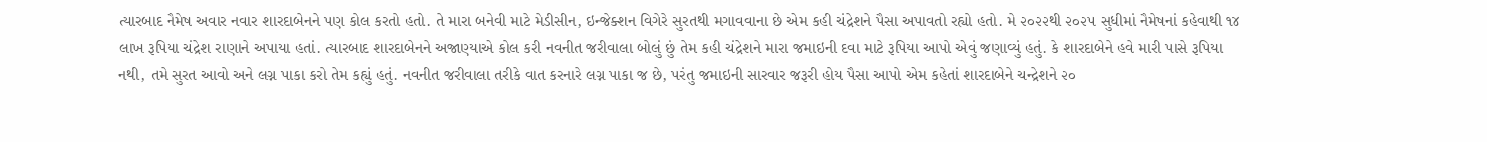ત્યારબાદ નૈમેષ અવાર નવાર શારદાબેનને પણ કોલ કરતો હતો. તે મારા બનેવી માટે મેડીસીન, ઇન્જેક્શન વિગેરે સુરતથી મગાવવાના છે એમ કહી ચંદ્રેશને પૈસા અપાવતો રહ્યો હતો. મે ૨૦૨૨થી ૨૦૨૫ સુધીમાં નૈમેષનાં કહેવાથી ૧૪ લાખ રૂપિયા ચંદ્રેશ રાણાને અપાયા હતાં. ત્યારબાદ શારદાબેનને અજાણ્યાએ કોલ કરી નવનીત જરીવાલા બોલું છું તેમ કહી ચંદ્રેશને મારા જમાઇની દવા માટે રૂપિયા આપો એવું જણાવ્યું હતું. કે શારદાબેને હવે મારી પાસે રૂપિયા નથી, તમે સુરત આવો અને લગ્ન પાકા કરો તેમ કહ્યું હતું. નવનીત જરીવાલા તરીકે વાત કરનારે લગ્ન પાકા જ છે, પરંતુ જમાઇની સારવાર જરૂરી હોય પૈસા આપો એમ કહેતાં શારદાબેને ચન્દ્રેશને ૨૦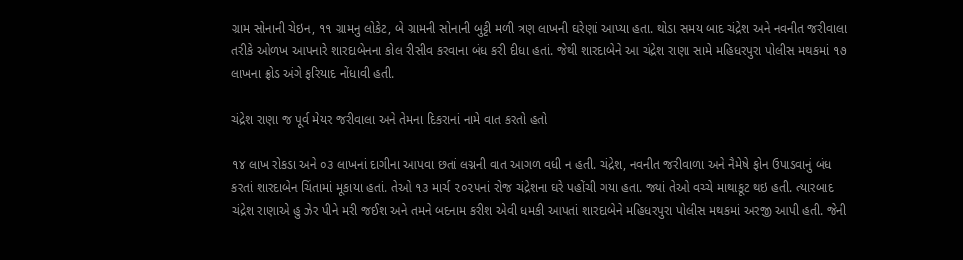ગ્રામ સોનાની ચેઇન, ૧૧ ગ્રામનુ લોકેટ, બે ગ્રામની સોનાની બુટ્ટી મળી ત્રણ લાખની ઘરેણાં આપ્યા હતા. થોડા સમય બાદ ચંદ્રેશ અને નવનીત જરીવાલા તરીકે ઓળખ આપનારે શારદાબેનના કોલ રીસીવ કરવાના બંધ કરી દીધા હતાં. જેથી શારદાબેને આ ચંદ્રેશ રાણા સામે મહિધરપુરા પોલીસ મથકમાં ૧૭ લાખના ફ્રોડ અંગે ફરિયાદ નોંધાવી હતી.

ચંદ્રેશ રાણા જ પૂર્વ મેયર જરીવાલા અને તેમના દિકરાનાં નામે વાત કરતો હતો

૧૪ લાખ રોકડા અને ૦૩ લાખનાં દાગીના આપવા છતાં લગ્નની વાત આગળ વધી ન હતી. ચંદ્રેશ, નવનીત જરીવાળા અને નૈમેષે ફોન ઉપાડવાનું બંધ કરતાં શારદાબેન ચિંતામાં મૂકાયા હતાં. તેઓ ૧૩ માર્ચ ૨૦૨૫નાં રોજ ચંદ્રેશના ઘરે પહોંચી ગયા હતા. જ્યાં તેઓ વચ્ચે માથાકૂટ થઇ હતી. ત્યારબાદ ચંદ્રેશ રાણાએ હુ ઝેર પીને મરી જઈશ અને તમને બદનામ કરીશ એવી ધમકી આપતાં શારદાબેને મહિધરપુરા પોલીસ મથકમાં અરજી આપી હતી. જેની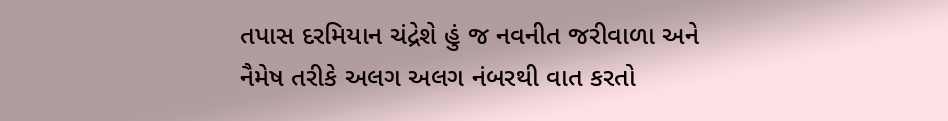તપાસ દરમિયાન ચંદ્રેશે હું જ નવનીત જરીવાળા અને નૈમેષ તરીકે અલગ અલગ નંબરથી વાત કરતો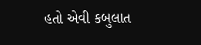હતો એવી કબુલાત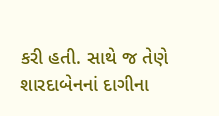કરી હતી. સાથે જ તેણે શારદાબેનનાં દાગીના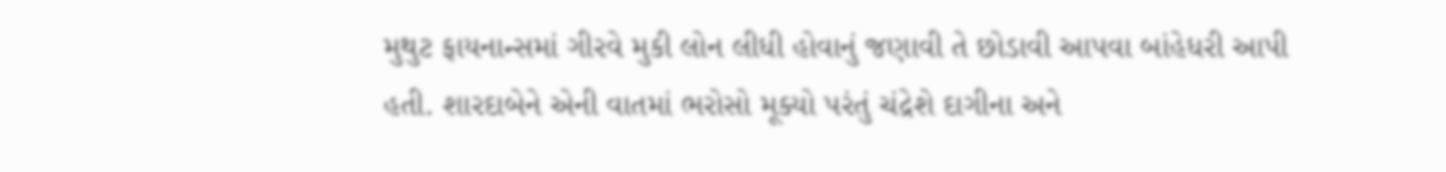મુથુટ ફાયનાન્સમાં ગીરવે મુકી લોન લીધી હોવાનું જણાવી તે છોડાવી આપવા બાંહેધરી આપી હતી. શારદાબેને એની વાતમાં ભરોસો મૂક્યો પરંતું ચંદ્રેશે દાગીના અને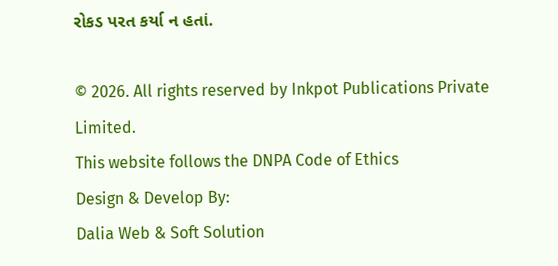રોકડ પરત કર્યા ન હતાં.

© 2026. All rights reserved by Inkpot Publications Private Limited.
This website follows the DNPA Code of Ethics
Design & Develop By:
Dalia Web & Soft Solution